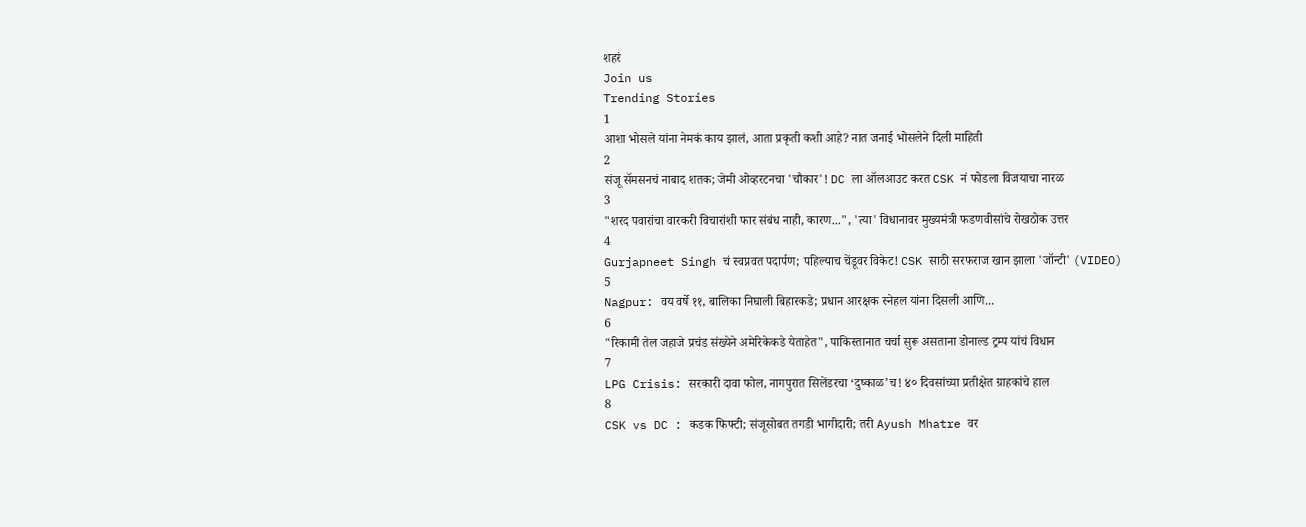शहरं
Join us
Trending Stories
1
आशा भोसले यांना नेमकं काय झालं, आता प्रकृती कशी आहे? नात जनाई भोसलेने दिली माहिती
2
संजू सॅमसनचं नाबाद शतक; जेमी ओव्हरटनचा 'चौकार'! DC ला ऑलआउट करत CSK नं फोडला विजयाचा नारळ
3
"शरद पवारांचा वारकरी विचारांशी फार संबंध नाही, कारण...", 'त्या' विधानावर मुख्यमंत्री फडणवीसांचे रोखठोक उत्तर
4
Gurjapneet Singh चं स्वप्नवत पदार्पण; पहिल्याच चेंडूवर विकेट! CSK साठी सरफराज खान झाला 'जॉन्टी' (VIDEO)
5
Nagpur: वय वर्षे ११, बालिका निघाली बिहारकडे; प्रधान आरक्षक स्नेहल यांना दिसली आणि...
6
"रिकामी तेल जहाजे प्रचंड संख्येने अमेरिकेकडे येताहेत", पाकिस्तानात चर्चा सुरू असताना डोनाल्ड ट्रम्प यांचं विधान
7
LPG Crisis: सरकारी दावा फोल, नागपुरात सिलेंडरचा ‘दुष्काळ’च! ४० दिवसांच्या प्रतीक्षेत ग्राहकांचे हाल
8
CSK vs DC : कडक फिफ्टी; संजूसोबत तगडी भागीदारी; तरी Ayush Mhatre वर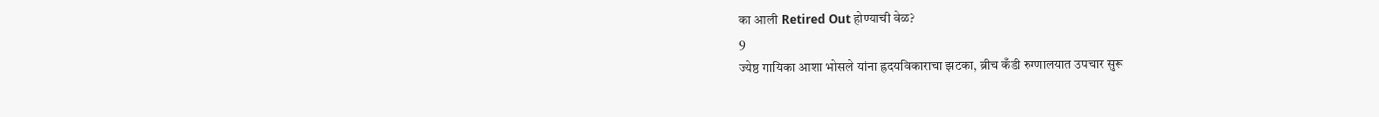का आली Retired Out होण्याची वेळ?
9
ज्येष्ठ गायिका आशा भोसले यांना ह्रदयविकाराचा झटका, ब्रीच कँडी रुग्णालयात उपचार सुरू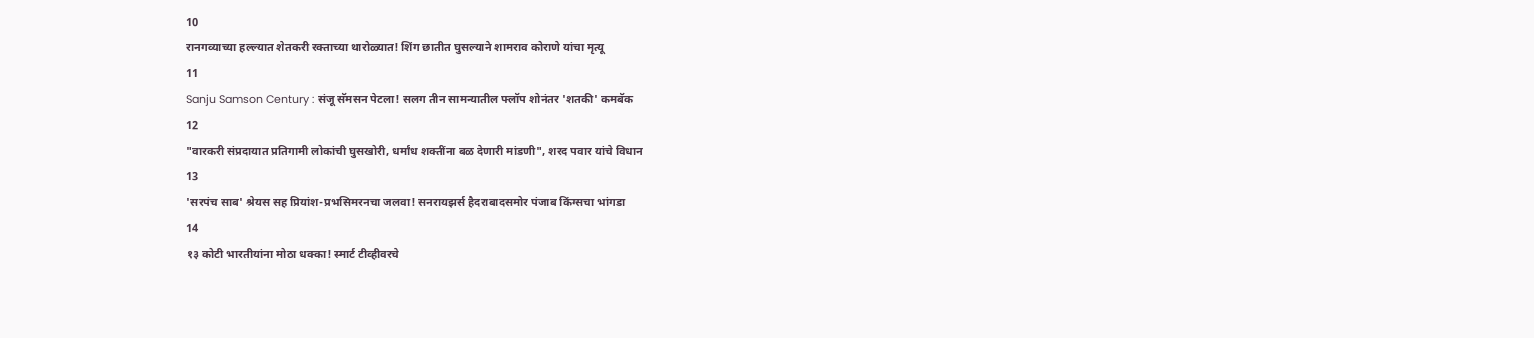10
रानगव्याच्या हल्ल्यात शेतकरी रक्ताच्या थारोळ्यात! शिंग छातीत घुसल्याने शामराव कोराणे यांचा मृत्यू
11
Sanju Samson Century : संजू सॅमसन पेटला! सलग तीन सामन्यातील फ्लॉप शोनंतर 'शतकी' कमबॅक
12
"वारकरी संप्रदायात प्रतिगामी लोकांची घुसखोरी, धर्मांध शक्तींना बळ देणारी मांडणी", शरद पवार यांचे विधान
13
'सरपंच साब' श्रेयस सह प्रियांश-प्रभसिमरनचा जलवा! सनरायझर्स हैदराबादसमोर पंजाब किंग्सचा भांगडा
14
१३ कोटी भारतीयांना मोठा धक्का! स्मार्ट टीव्हीवरचे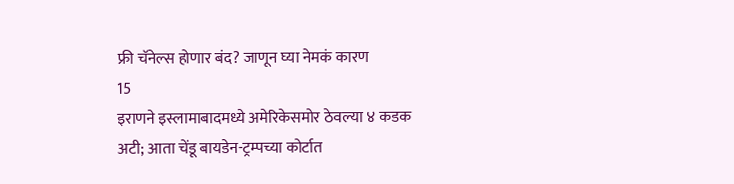फ्री चॅनेल्स होणार बंद? जाणून घ्या नेमकं कारण
15
इराणने इस्लामाबादमध्ये अमेरिकेसमोर ठेवल्या ४ कडक अटी; आता चेंडू बायडेन-ट्रम्पच्या कोर्टात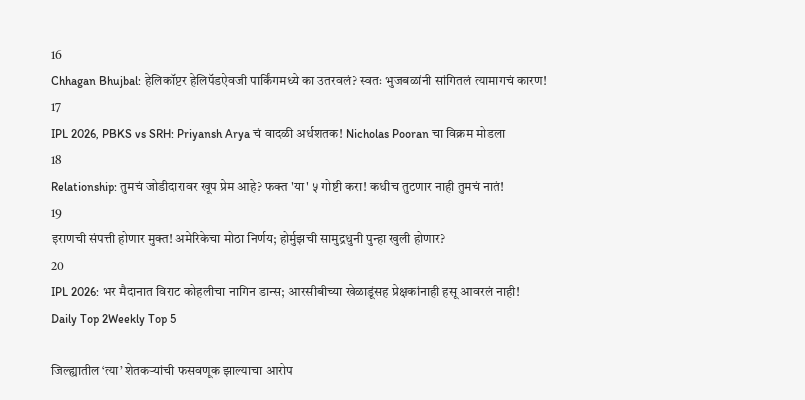16
Chhagan Bhujbal: हेलिकॉप्टर हेलिपॅडऐवजी पार्किंगमध्ये का उतरवलं? स्वतः भुजबळांनी सांगितलं त्यामागचं कारण!
17
IPL 2026, PBKS vs SRH: Priyansh Arya चं वादळी अर्धशतक! Nicholas Pooran चा विक्रम मोडला
18
Relationship: तुमचं जोडीदारावर खूप प्रेम आहे? फक्त 'या' ५ गोष्टी करा! कधीच तुटणार नाही तुमचं नातं!
19
इराणची संपत्ती होणार मुक्त! अमेरिकेचा मोठा निर्णय; होर्मुझची सामुद्रधुनी पुन्हा खुली होणार?
20
IPL 2026: भर मैदानात विराट कोहलीचा नागिन डान्स; आरसीबीच्या खेळाडूंसह प्रेक्षकांनाही हसू आवरलं नाही!
Daily Top 2Weekly Top 5

जिल्ह्यातील ‘त्या’ शेतकऱ्यांची फसवणूक झाल्याचा आरोप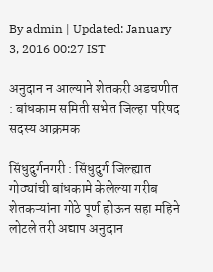By admin | Updated: January 3, 2016 00:27 IST

अनुदान न आल्याने शेतकरी अडचणीत : बांधकाम समिती सभेत जिल्हा परिषद सदस्य आक्रमक

सिंधुदुर्गनगरी : सिंधुदुर्ग जिल्ह्यात गोठ्यांची बांधकामे केलेल्या गरीब शेतकऱ्यांना गोठे पूर्ण होऊन सहा महिने लोटले तरी अद्याप अनुदान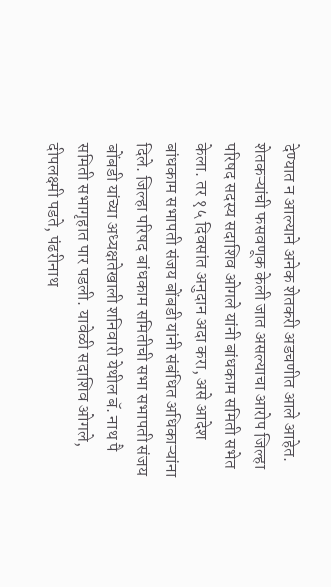देण्यात न आल्याने अनेक शेतकरी अडचणीत आले आहेत. शेतकऱ्यांची फसवणूक केली जात असल्याचा आरोप जिल्हा परिषद सदस्य सदाशिव ओगले यांनी बांधकाम समिती सभेत केला. तर १५ दिवसांत अनुदान अदा करा, असे आदेश बांधकाम सभापती संजय बोंबडी यांनी संबंधित अधिकाऱ्यांना दिले. जिल्हा परिषद बांधकाम समितीची सभा सभापती संजय बोंबडी यांच्या अध्यक्षतेखाली शनिवारी येथील बॅ. नाथ पै समिती सभागृहात पार पडली. यावेळी सदाशिव ओगले, दीपलक्ष्मी पडते, पंढरीनाथ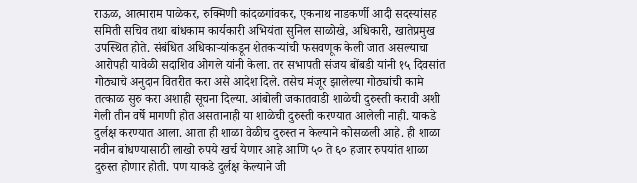राऊळ, आत्माराम पाळेकर, रुक्मिणी कांदळगांवकर, एकनाथ नाडकर्णी आदी सदस्यांसह समिती सचिव तथा बांधकाम कार्यकारी अभियंता सुनिल साळोखे, अधिकारी, खातेप्रमुख उपस्थित होते. संबंधित अधिकाऱ्यांकडून शेतकऱ्यांची फसवणूक केली जात असल्याचा आरोपही यावेळी सदाशिव ओगले यांनी केला. तर सभापती संजय बोंबडी यांनी १५ दिवसांत गोठ्याचे अनुदान वितरीत करा असे आदेश दिले. तसेच मंजूर झालेल्या गोठ्यांची कामे तत्काळ सुरु करा अशाही सूचना दिल्या. आंबोली जकातवाडी शाळेची दुरुस्ती करावी अशी गेली तीन वर्षे मागणी होत असतानाही या शाळेची दुरुस्ती करण्यात आलेली नाही. याकडे दुर्लक्ष करण्यात आला. आता ही शाळा वेळीच दुरुस्त न केल्याने कोसळली आहे. ही शाळा नवीन बांधण्यासाठी लाखो रुपये खर्च येणार आहे आणि ५० ते ६० हजार रुपयांत शाळा दुरुस्त होणार होती. पण याकडे दुर्लक्ष केल्याने जी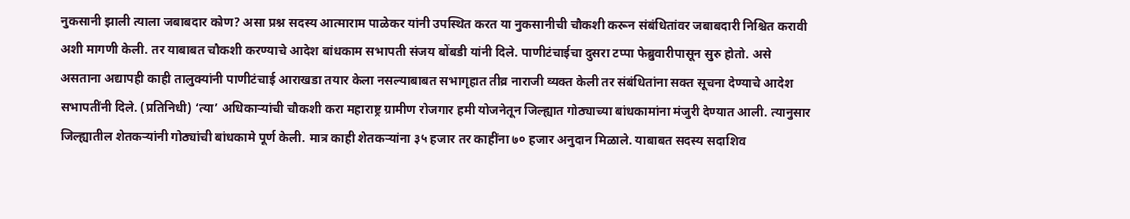नुकसानी झाली त्याला जबाबदार कोण? असा प्रश्न सदस्य आत्माराम पाळेकर यांनी उपस्थित करत या नुकसानीची चौकशी करून संबंधितांवर जबाबदारी निश्चित करावी अशी मागणी केली. तर याबाबत चौकशी करण्याचे आदेश बांधकाम सभापती संजय बोंबडी यांनी दिले. पाणीटंचाईचा दुसरा टप्पा फेब्रुवारीपासून सुरु होतो. असे असताना अद्यापही काही तालुक्यांनी पाणीटंचाई आराखडा तयार केला नसल्याबाबत सभागृहात तीव्र नाराजी व्यक्त केली तर संबंधितांना सक्त सूचना देण्याचे आदेश सभापतींनी दिले. (प्रतिनिधी) ‘त्या’ अधिकाऱ्यांची चौकशी करा महाराष्ट्र ग्रामीण रोजगार हमी योजनेतून जिल्ह्यात गोठ्याच्या बांधकामांना मंजुरी देण्यात आली. त्यानुसार जिल्ह्यातील शेतकऱ्यांनी गोठ्यांची बांधकामे पूर्ण केली. मात्र काही शेतकऱ्यांना ३५ हजार तर काहींना ७० हजार अनुदान मिळाले. याबाबत सदस्य सदाशिव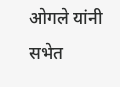ओगले यांनी सभेत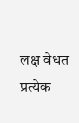लक्ष वेधत प्रत्येक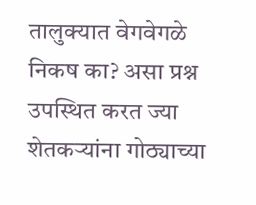तालुक्यात वेगवेगळे निकष का? असा प्रश्न उपस्थित करत ज्या शेतकऱ्यांना गोठ्याच्या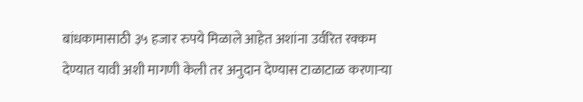बांधकामासाठी ३५ हजार रुपये मिळाले आहेत अशांना उर्वरित रक्कम देण्यात यावी अशी मागणी केली तर अनुदान देण्यास टाळाटाळ करणाऱ्या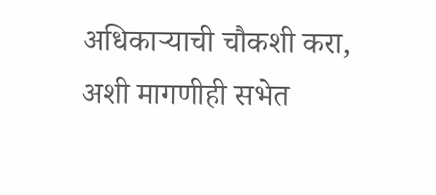अधिकाऱ्याची चौकशी करा, अशी मागणीही सभेत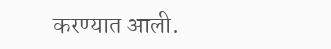करण्यात आली.